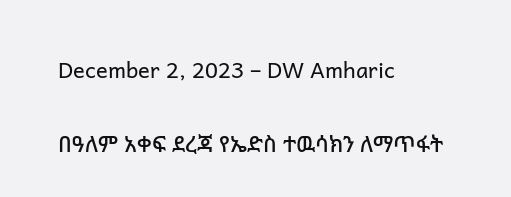December 2, 2023 – DW Amharic

በዓለም አቀፍ ደረጃ የኤድስ ተዉሳክን ለማጥፋት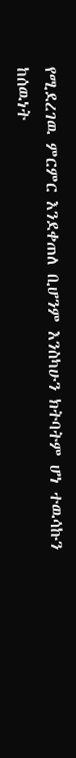የሚደረገዉ ምርምር እንደቀጠለ ቢሆንም እንስካሁን ክትባትም ሆነ ተዉሳኩን ከሰዉነት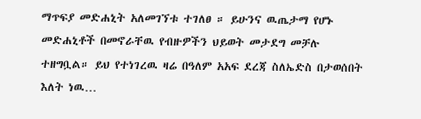ማጥፍያ መድሐኒት አለመገኘቱ ተገለፀ ። ይሁንና ዉጤታማ የሆኑ መድሐኒቶች በመኖራቸዉ የብዙዎችን ህይወት መታደግ መቻሉ ተዘግቧል። ይህ የተነገረዉ ዛሬ በዓለም አአፍ ደረጃ ስለኤድስ በታወሰበት እለት ነዉ…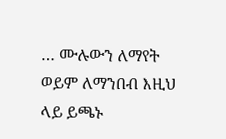… ሙሉውን ለማየት ወይም ለማንበብ እዚህ ላይ ይጫኑ